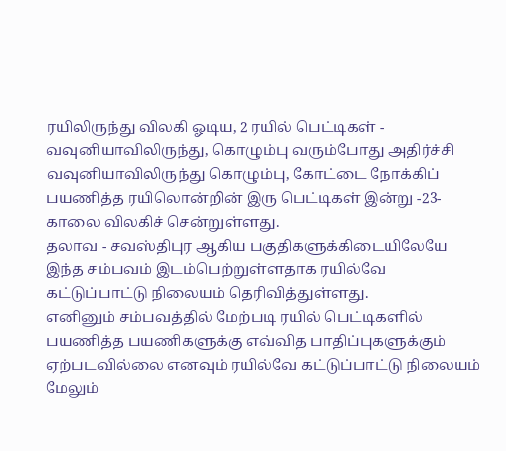ரயிலிருந்து விலகி ஓடிய, 2 ரயில் பெட்டிகள் - வவுனியாவிலிருந்து, கொழும்பு வரும்போது அதிர்ச்சி
வவுனியாவிலிருந்து கொழும்பு, கோட்டை நோக்கிப் பயணித்த ரயிலொன்றின் இரு பெட்டிகள் இன்று -23- காலை விலகிச் சென்றுள்ளது.
தலாவ - சவஸ்திபுர ஆகிய பகுதிகளுக்கிடையிலேயே இந்த சம்பவம் இடம்பெற்றுள்ளதாக ரயில்வே கட்டுப்பாட்டு நிலையம் தெரிவித்துள்ளது.
எனினும் சம்பவத்தில் மேற்படி ரயில் பெட்டிகளில் பயணித்த பயணிகளுக்கு எவ்வித பாதிப்புகளுக்கும் ஏற்படவில்லை எனவும் ரயில்வே கட்டுப்பாட்டு நிலையம் மேலும்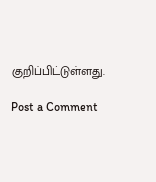குறிப்பிட்டுள்ளது.

Post a Comment